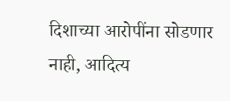दिशाच्या आरोपींना सोडणार नाही, आदित्य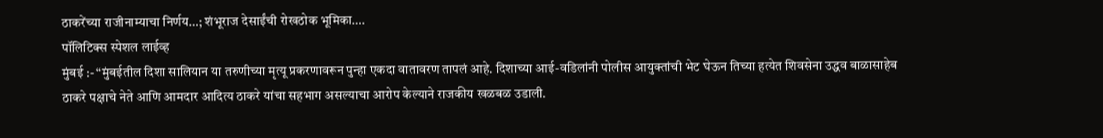ठाकरेंच्या राजीनाम्याचा निर्णय…; शंभूराज देसाईंची रोखठोक भूमिका….
पॉलिटिक्स स्पेशल लाईव्ह
मुंबई :- “मुंबईतील दिशा सालियान या तरुणीच्या मृत्यू प्रकरणावरून पुन्हा एकदा वातावरण तापलं आहे. दिशाच्या आई-वडिलांनी पोलीस आयुक्तांची भेट घेऊन तिच्या हत्येत शिवसेना उद्धव बाळासाहेब ठाकरे पक्षाचे नेते आणि आमदार आदित्य ठाकरे यांचा सहभाग असल्याचा आरोप केल्याने राजकीय खळबळ उडाली.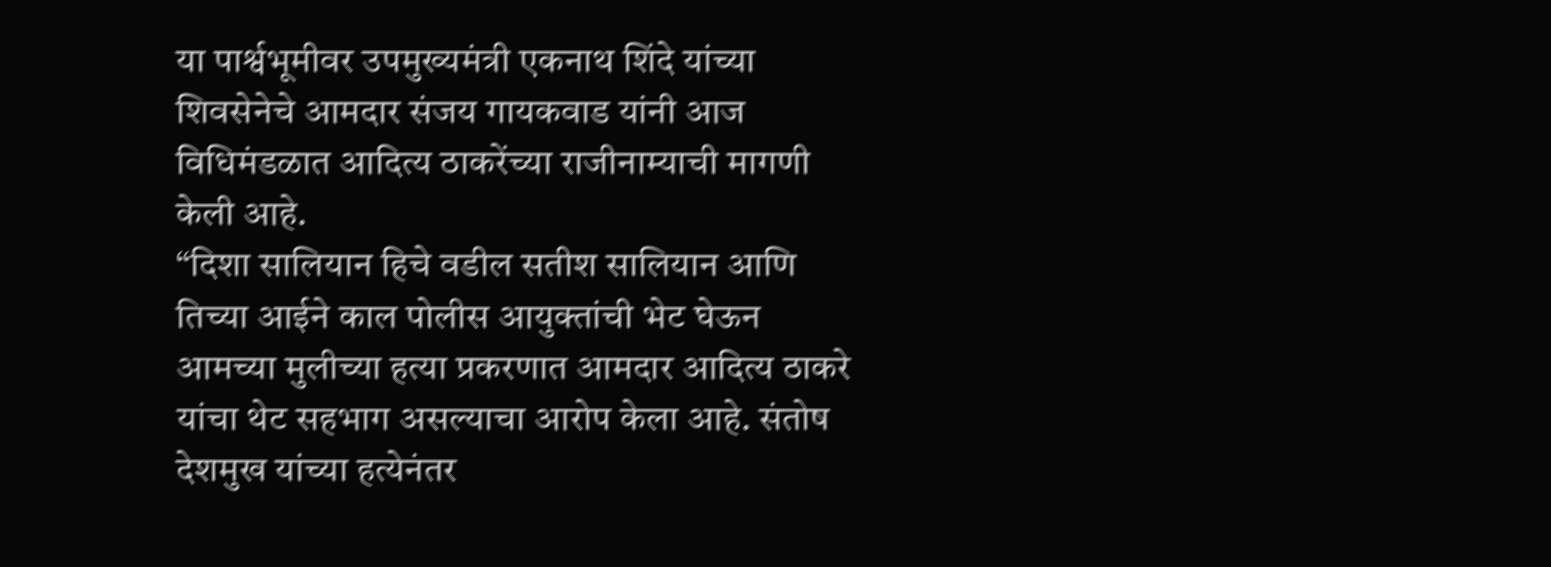या पार्श्वभूमीवर उपमुख्यमंत्री एकनाथ शिंदे यांच्या शिवसेनेचे आमदार संजय गायकवाड यांनी आज विधिमंडळात आदित्य ठाकरेंच्या राजीनाम्याची मागणी केली आहे.
“दिशा सालियान हिचे वडील सतीश सालियान आणि तिच्या आईने काल पोलीस आयुक्तांची भेट घेऊन आमच्या मुलीच्या हत्या प्रकरणात आमदार आदित्य ठाकरे यांचा थेट सहभाग असल्याचा आरोप केला आहे. संतोष देशमुख यांच्या हत्येनंतर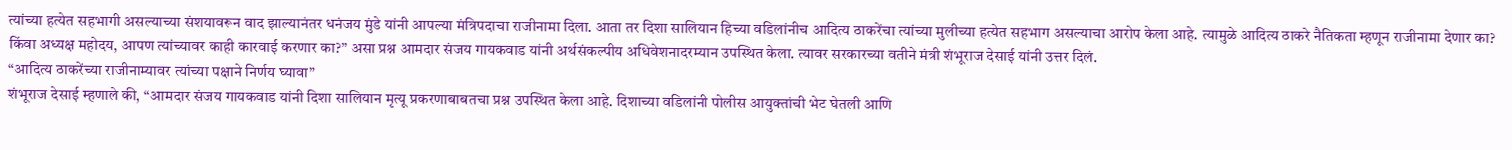त्यांच्या हत्येत सहभागी असल्याच्या संशयावरून वाद झाल्यानंतर धनंजय मुंडे यांनी आपल्या मंत्रिपदाचा राजीनामा दिला. आता तर दिशा सालियान हिच्या वडिलांनीच आदित्य ठाकरेंचा त्यांच्या मुलीच्या हत्येत सहभाग असल्याचा आरोप केला आहे. त्यामुळे आदित्य ठाकरे नैतिकता म्हणून राजीनामा देणार का? किंवा अध्यक्ष महोदय, आपण त्यांच्यावर काही कारवाई करणार का?” असा प्रश्न आमदार संजय गायकवाड यांनी अर्थसंकल्पीय अधिवेशनादरम्यान उपस्थित केला. त्यावर सरकारच्या वतीने मंत्री शंभूराज देसाई यांनी उत्तर दिलं.
“आदित्य ठाकरेंच्या राजीनाम्यावर त्यांच्या पक्षाने निर्णय घ्यावा”
शंभूराज देसाई म्हणाले की, “आमदार संजय गायकवाड यांनी दिशा सालियान मृत्यू प्रकरणाबाबतचा प्रश्न उपस्थित केला आहे. दिशाच्या वडिलांनी पोलीस आयुक्तांची भेट घेतली आणि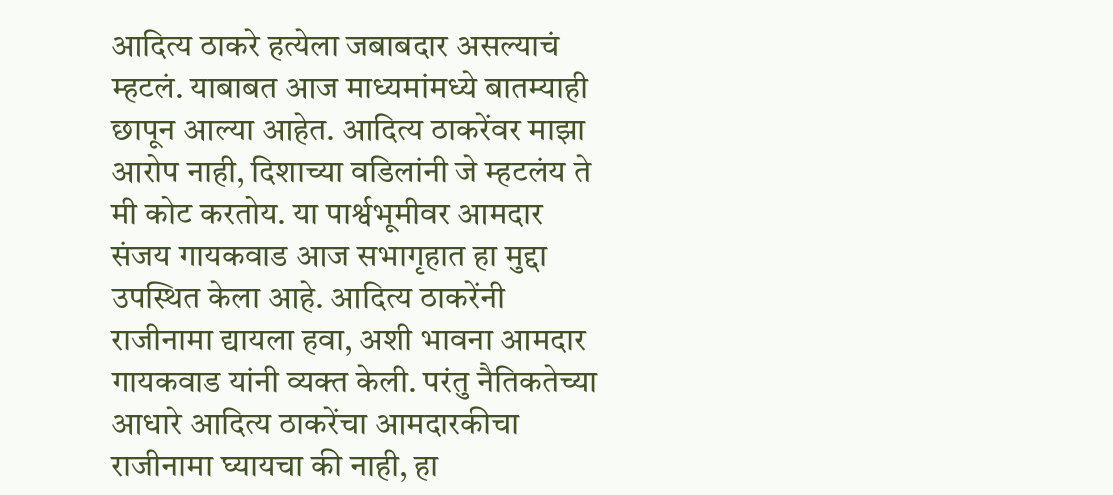आदित्य ठाकरे हत्येला जबाबदार असल्याचं म्हटलं. याबाबत आज माध्यमांमध्ये बातम्याही छापून आल्या आहेत. आदित्य ठाकरेंवर माझा आरोप नाही, दिशाच्या वडिलांनी जे म्हटलंय ते मी कोट करतोय. या पार्श्वभूमीवर आमदार संजय गायकवाड आज सभागृहात हा मुद्दा उपस्थित केला आहे. आदित्य ठाकरेंनी राजीनामा द्यायला हवा, अशी भावना आमदार गायकवाड यांनी व्यक्त केली. परंतु नैतिकतेच्या आधारे आदित्य ठाकरेंचा आमदारकीचा राजीनामा घ्यायचा की नाही, हा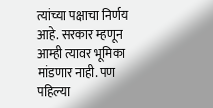त्यांच्या पक्षाचा निर्णय आहे. सरकार म्हणून आम्ही त्यावर भूमिका मांडणार नाही. पण पहिल्या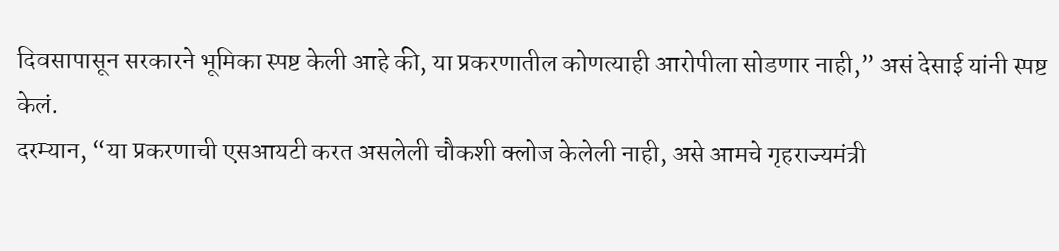दिवसापासून सरकारने भूमिका स्पष्ट केली आहे की, या प्रकरणातील कोणत्याही आरोपीला सोडणार नाही,” असं देसाई यांनी स्पष्ट केलं.
दरम्यान, “या प्रकरणाची एसआयटी करत असलेली चौकशी क्लोज केलेली नाही, असे आमचे गृहराज्यमंत्री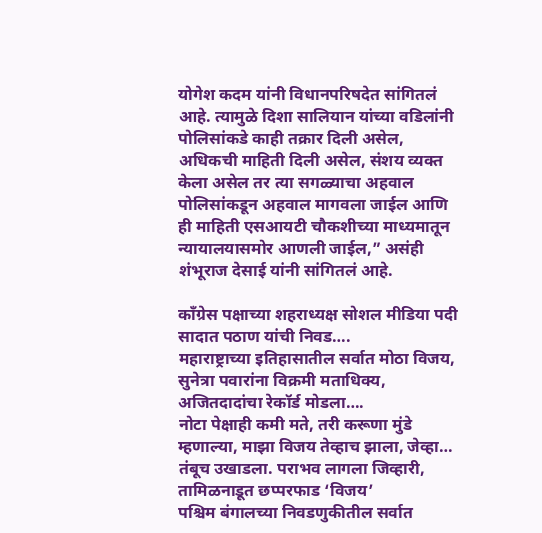योगेश कदम यांनी विधानपरिषदेत सांगितलं आहे. त्यामुळे दिशा सालियान यांच्या वडिलांनी पोलिसांकडे काही तक्रार दिली असेल, अधिकची माहिती दिली असेल, संशय व्यक्त केला असेल तर त्या सगळ्याचा अहवाल पोलिसांकडून अहवाल मागवला जाईल आणि ही माहिती एसआयटी चौकशीच्या माध्यमातून न्यायालयासमोर आणली जाईल,” असंही शंभूराज देसाई यांनी सांगितलं आहे.

काँग्रेस पक्षाच्या शहराध्यक्ष सोशल मीडिया पदी सादात पठाण यांची निवड….
महाराष्ट्राच्या इतिहासातील सर्वात मोठा विजय, सुनेत्रा पवारांना विक्रमी मताधिक्य, अजितदादांचा रेकॉर्ड मोडला….
नोटा पेक्षाही कमी मते, तरी करूणा मुंडे म्हणाल्या, माझा विजय तेव्हाच झाला, जेव्हा…
तंबूच उखाडला. पराभव लागला जिव्हारी, तामिळनाडूत छप्परफाड ‘विजय’
पश्चिम बंगालच्या निवडणुकीतील सर्वात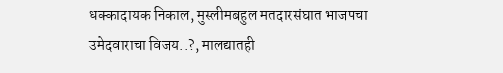धक्कादायक निकाल, मुस्लीमबहुल मतदारसंघात भाजपचा उमेदवाराचा विजय..?, मालद्यातही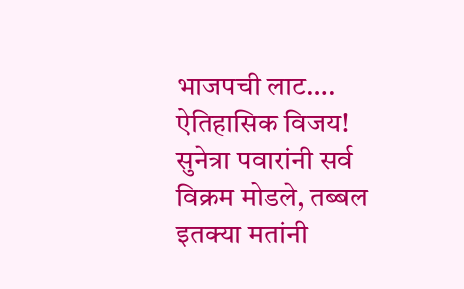भाजपची लाट….
ऐतिहासिक विजय! सुनेत्रा पवारांनी सर्व विक्रम मोडले, तब्बल इतक्या मतांनी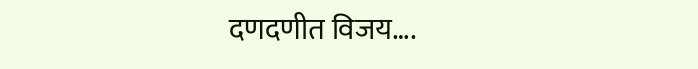दणदणीत विजय….